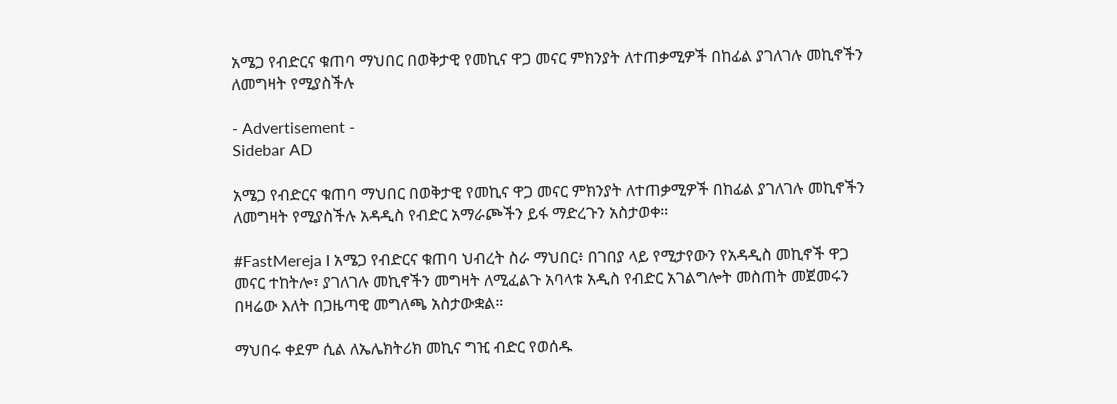አሜጋ የብድርና ቁጠባ ማህበር በወቅታዊ የመኪና ዋጋ መናር ምክንያት ለተጠቃሚዎች በከፊል ያገለገሉ መኪኖችን ለመግዛት የሚያስችሉ

- Advertisement -
Sidebar AD

አሜጋ የብድርና ቁጠባ ማህበር በወቅታዊ የመኪና ዋጋ መናር ምክንያት ለተጠቃሚዎች በከፊል ያገለገሉ መኪኖችን ለመግዛት የሚያስችሉ አዳዲስ የብድር አማራጮችን ይፋ ማድረጉን አስታወቀ።

#FastMereja I አሜጋ የብድርና ቁጠባ ህብረት ስራ ማህበር፥ በገበያ ላይ የሚታየውን የአዳዲስ መኪኖች ዋጋ መናር ተከትሎ፣ ያገለገሉ መኪኖችን መግዛት ለሚፈልጉ አባላቱ አዲስ የብድር አገልግሎት መስጠት መጀመሩን በዛሬው እለት በጋዜጣዊ መግለጫ አስታውቋል።

ማህበሩ ቀደም ሲል ለኤሌክትሪክ መኪና ግዢ ብድር የወሰዱ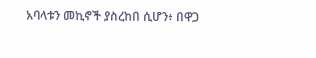አባላቱን መኪኖች ያስረከበ ሲሆን፥ በዋጋ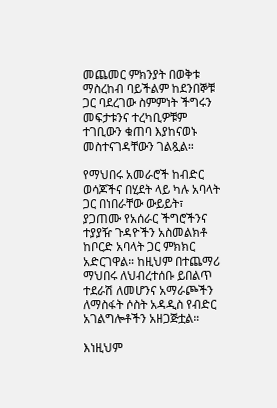መጨመር ምክንያት በወቅቱ ማስረከብ ባይችልም ከደንበኞቹ ጋር ባደረገው ስምምነት ችግሩን መፍታቱንና ተረካቢዎቹም ተገቢውን ቁጠባ እያከናወኑ መስተናገዳቸውን ገልጿል።

የማህበሩ አመራሮች ከብድር ወሳጆችና በሂደት ላይ ካሉ አባላት ጋር በነበራቸው ውይይት፣ ያጋጠሙ የአሰራር ችግሮችንና ተያያዥ ጉዳዮችን አስመልክቶ ከቦርድ አባላት ጋር ምክክር አድርገዋል። ከዚህም በተጨማሪ ማህበሩ ለህብረተሰቡ ይበልጥ ተደራሽ ለመሆንና አማራጮችን ለማስፋት ሶስት አዳዲስ የብድር አገልግሎቶችን አዘጋጅቷል።

እነዚህም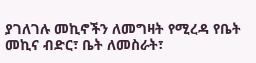ያገለገሉ መኪኖችን ለመግዛት የሚረዳ የቤት መኪና ብድር፣ ቤት ለመስራት፣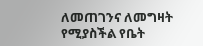ለመጠገንና ለመግዛት የሚያስችል የቤት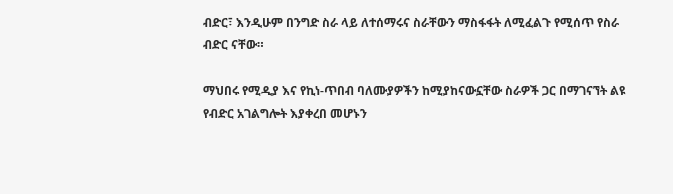ብድር፣ እንዲሁም በንግድ ስራ ላይ ለተሰማሩና ስራቸውን ማስፋፋት ለሚፈልጉ የሚሰጥ የስራ ብድር ናቸው።

ማህበሩ የሚዲያ እና የኪነ-ጥበብ ባለሙያዎችን ከሚያከናውኗቸው ስራዎች ጋር በማገናኘት ልዩ የብድር አገልግሎት እያቀረበ መሆኑን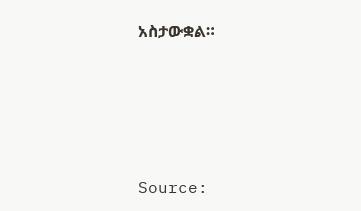አስታውቋል።






Source: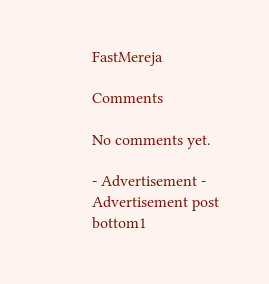FastMereja

Comments

No comments yet.

- Advertisement -
Advertisement post bottom1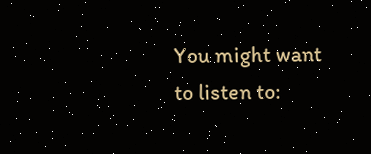You might want to listen to: